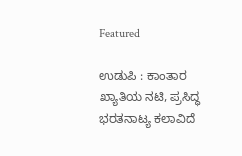Featured

ಉಡುಪಿ : ಕಾಂತಾರ ಖ್ಯಾತಿಯ ನಟಿ, ಪ್ರಸಿದ್ಧ ಭರತನಾಟ್ಯ ಕಲಾವಿದೆ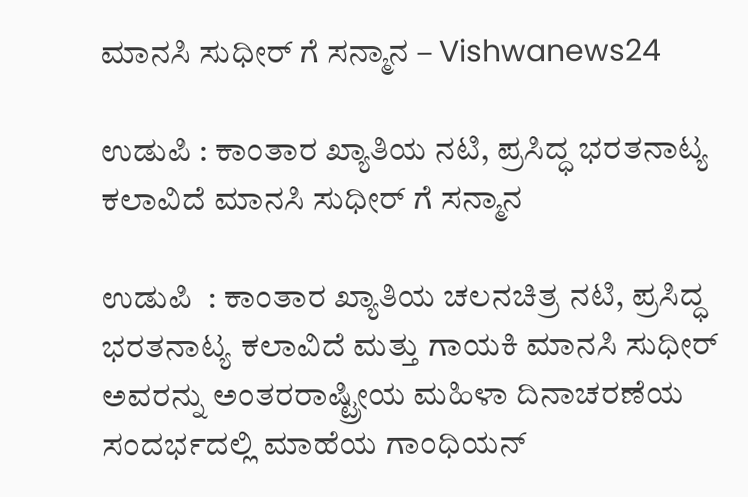ಮಾನಸಿ ಸುಧೀರ್ ಗೆ ಸನ್ಮಾನ – Vishwanews24

ಉಡುಪಿ : ಕಾಂತಾರ ಖ್ಯಾತಿಯ ನಟಿ, ಪ್ರಸಿದ್ಧ ಭರತನಾಟ್ಯ ಕಲಾವಿದೆ ಮಾನಸಿ ಸುಧೀರ್ ಗೆ ಸನ್ಮಾನ

ಉಡುಪಿ  : ಕಾಂತಾರ ಖ್ಯಾತಿಯ ಚಲನಚಿತ್ರ ನಟಿ, ಪ್ರಸಿದ್ಧ ಭರತನಾಟ್ಯ ಕಲಾವಿದೆ ಮತ್ತು ಗಾಯಕಿ ಮಾನಸಿ ಸುಧೀರ್ ಅವರನ್ನು ಅಂತರರಾಷ್ಟ್ರೀಯ ಮಹಿಳಾ ದಿನಾಚರಣೆಯ ಸಂದರ್ಭದಲ್ಲಿ ಮಾಹೆಯ ಗಾಂಧಿಯನ್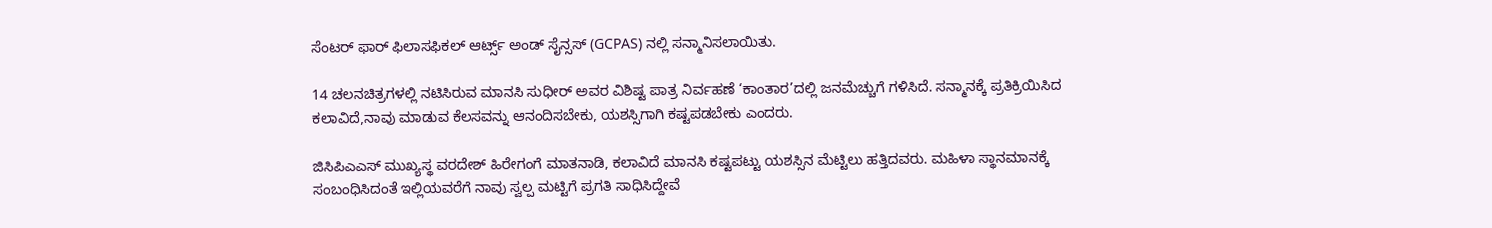ಸೆಂಟರ್ ಫಾರ್ ಫಿಲಾಸಫಿಕಲ್ ಆರ್ಟ್ಸ್ ಅಂಡ್ ಸೈನ್ಸಸ್ (GCPAS) ನಲ್ಲಿ ಸನ್ಮಾನಿಸಲಾಯಿತು.

14 ಚಲನಚಿತ್ರಗಳಲ್ಲಿ ನಟಿಸಿರುವ ಮಾನಸಿ ಸುಧೀರ್ ಅವರ ವಿಶಿಷ್ಟ ಪಾತ್ರ ನಿರ್ವಹಣೆ ‘ಕಾಂತಾರ’ದಲ್ಲಿ ಜನಮೆಚ್ಚುಗೆ ಗಳಿಸಿದೆ. ಸನ್ಮಾನಕ್ಕೆ ಪ್ರತಿಕ್ರಿಯಿಸಿದ ಕಲಾವಿದೆ,ನಾವು ಮಾಡುವ ಕೆಲಸವನ್ನು ಆನಂದಿಸಬೇಕು, ಯಶಸ್ಸಿಗಾಗಿ ಕಷ್ಟಪಡಬೇಕು ಎಂದರು.

ಜಿಸಿಪಿಎಎಸ್ ಮುಖ್ಯಸ್ಥ ವರದೇಶ್ ಹಿರೇಗಂಗೆ ಮಾತನಾಡಿ, ಕಲಾವಿದೆ ಮಾನಸಿ ಕಷ್ಟಪಟ್ಟು ಯಶಸ್ಸಿನ ಮೆಟ್ಟಿಲು ಹತ್ತಿದವರು. ಮಹಿಳಾ ಸ್ಥಾನಮಾನಕ್ಕೆ ಸಂಬಂಧಿಸಿದಂತೆ ಇಲ್ಲಿಯವರೆಗೆ ನಾವು ಸ್ವಲ್ಪ ಮಟ್ಟಿಗೆ ಪ್ರಗತಿ ಸಾಧಿಸಿದ್ದೇವೆ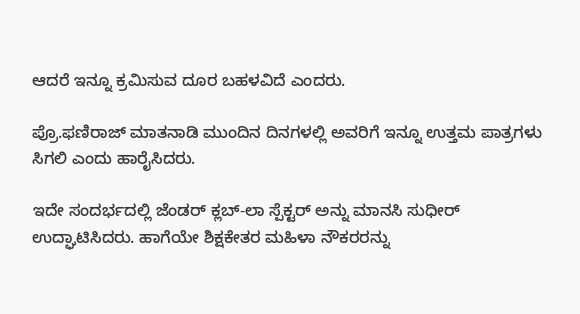ಆದರೆ ಇನ್ನೂ ಕ್ರಮಿಸುವ ದೂರ ಬಹಳವಿದೆ ಎಂದರು.

ಪ್ರೊ.ಫಣಿರಾಜ್ ಮಾತನಾಡಿ ಮುಂದಿನ ದಿನಗಳಲ್ಲಿ ಅವರಿಗೆ ಇನ್ನೂ ಉತ್ತಮ ಪಾತ್ರಗಳು ಸಿಗಲಿ ಎಂದು ಹಾರೈಸಿದರು.

ಇದೇ ಸಂದರ್ಭದಲ್ಲಿ ಜೆಂಡರ್ ಕ್ಲಬ್-ಲಾ ಸ್ಪೆಕ್ಟರ್ ಅನ್ನು ಮಾನಸಿ ಸುಧೀರ್ ಉದ್ಘಾಟಿಸಿದರು. ಹಾಗೆಯೇ ಶಿಕ್ಷಕೇತರ ಮಹಿಳಾ ನೌಕರರನ್ನು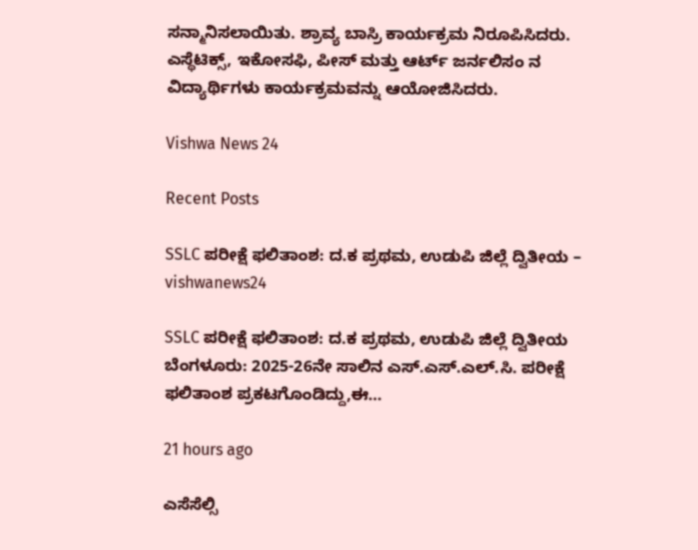ಸನ್ಮಾನಿಸಲಾಯಿತು. ಶ್ರಾವ್ಯ ಬಾಸ್ರಿ ಕಾರ್ಯಕ್ರಮ ನಿರೂಪಿಸಿದರು. ಎಸ್ಥೆಟಿಕ್ಸ್, ಇಕೋಸಫಿ, ಪೀಸ್ ಮತ್ತು ಆರ್ಟ್ ಜರ್ನಲಿಸಂ ನ ವಿದ್ಯಾರ್ಥಿಗಳು ಕಾರ್ಯಕ್ರಮವನ್ನು ಆಯೋಜಿಸಿದರು.

Vishwa News 24

Recent Posts

SSLC ಪರೀಕ್ಷೆ ಫಲಿತಾಂಶ: ದ.ಕ ಪ್ರಥಮ, ಉಡುಪಿ ಜಿಲ್ಲೆ ದ್ವಿತೀಯ – vishwanews24

SSLC ಪರೀಕ್ಷೆ ಫಲಿತಾಂಶ: ದ.ಕ ಪ್ರಥಮ, ಉಡುಪಿ ಜಿಲ್ಲೆ ದ್ವಿತೀಯ ಬೆಂಗಳೂರು: 2025-26ನೇ ಸಾಲಿನ ಎಸ್.ಎಸ್.ಎಲ್.ಸಿ. ಪರೀಕ್ಷೆ ಫಲಿತಾಂಶ ಪ್ರಕಟಗೊಂಡಿದ್ದು,ಈ…

21 hours ago

ಎಸೆಸೆಲ್ಸಿ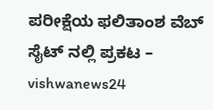ಪರೀಕ್ಷೆಯ ಫಲಿತಾಂಶ ವೆಬ್ ಸೈಟ್ ನಲ್ಲಿ ಪ್ರಕಟ – vishwanews24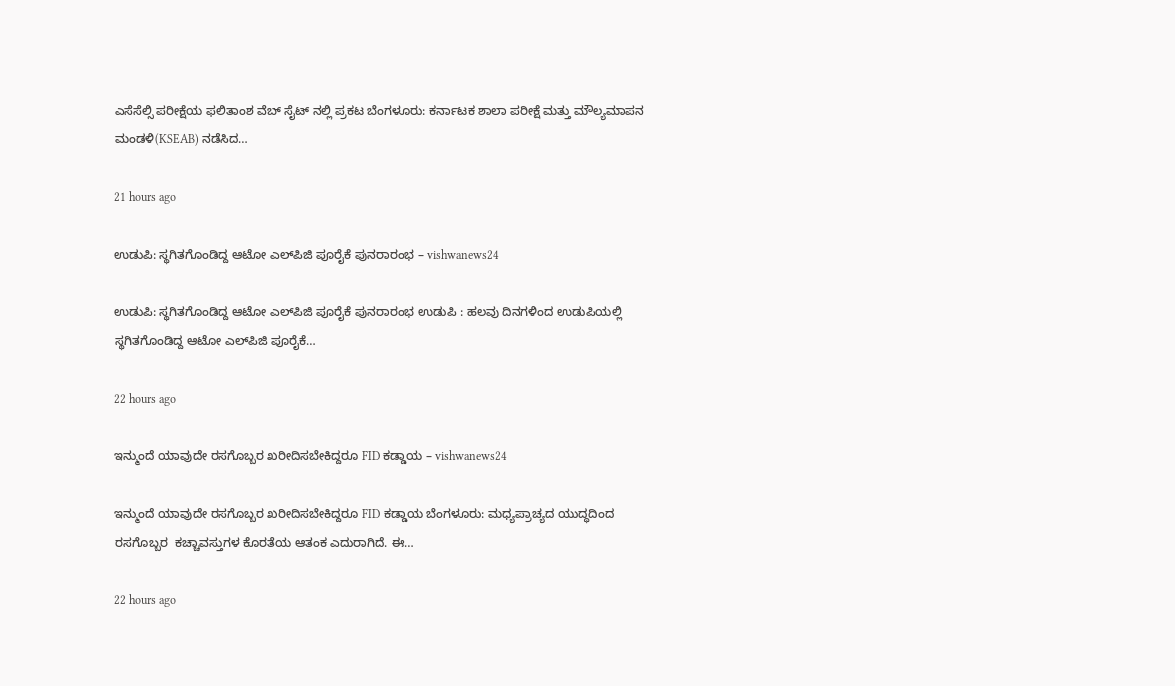ಎಸೆಸೆಲ್ಸಿ ಪರೀಕ್ಷೆಯ ಫಲಿತಾಂಶ ವೆಬ್ ಸೈಟ್ ನಲ್ಲಿ ಪ್ರಕಟ ಬೆಂಗಳೂರು: ಕರ್ನಾಟಕ ಶಾಲಾ ಪರೀಕ್ಷೆ ಮತ್ತು ಮೌಲ್ಯಮಾಪನ ಮಂಡಳಿ(KSEAB) ನಡೆಸಿದ…

21 hours ago

ಉಡುಪಿ: ಸ್ಥಗಿತಗೊಂಡಿದ್ದ ಆಟೋ ಎಲ್‌ಪಿಜಿ ಪೂರೈಕೆ ಪುನರಾರಂಭ – vishwanews24

ಉಡುಪಿ: ಸ್ಥಗಿತಗೊಂಡಿದ್ದ ಆಟೋ ಎಲ್‌ಪಿಜಿ ಪೂರೈಕೆ ಪುನರಾರಂಭ ಉಡುಪಿ : ಹಲವು ದಿನಗಳಿಂದ ಉಡುಪಿಯಲ್ಲಿ ಸ್ಥಗಿತಗೊಂಡಿದ್ದ ಆಟೋ ಎಲ್‌ಪಿಜಿ ಪೂರೈಕೆ…

22 hours ago

ಇನ್ಮುಂದೆ ಯಾವುದೇ ರಸಗೊಬ್ಬರ ಖರೀದಿಸಬೇಕಿದ್ದರೂ FID ಕಡ್ಡಾಯ – vishwanews24

ಇನ್ಮುಂದೆ ಯಾವುದೇ ರಸಗೊಬ್ಬರ ಖರೀದಿಸಬೇಕಿದ್ದರೂ FID ಕಡ್ಡಾಯ ಬೆಂಗಳೂರು: ಮಧ್ಯಪ್ರಾಚ್ಯದ ಯುದ್ಧದಿಂದ ರಸಗೊಬ್ಬರ  ಕಚ್ಚಾವಸ್ತುಗಳ ಕೊರತೆಯ ಆತಂಕ ಎದುರಾಗಿದೆ. ಈ…

22 hours ago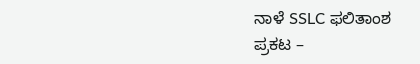ನಾಳೆ SSLC ಫಲಿತಾಂಶ  ಪ್ರಕಟ –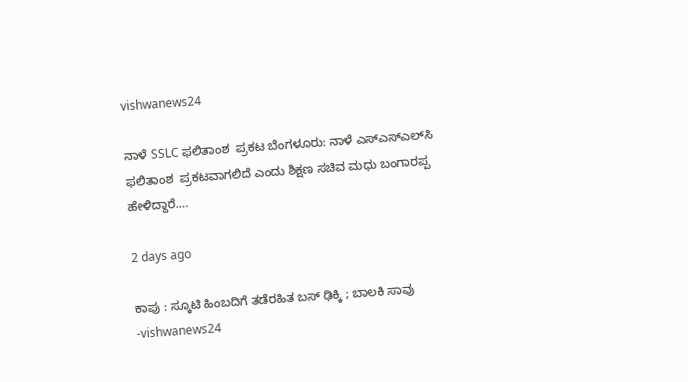vishwanews24

ನಾಳೆ SSLC ಫಲಿತಾಂಶ  ಪ್ರಕಟ ಬೆಂಗಳೂರು: ನಾಳೆ ಎಸ್‌ಎಸ್‌ಎಲ್‌ಸಿ ಫಲಿತಾಂಶ  ಪ್ರಕಟವಾಗಲಿದೆ ಎಂದು ಶಿಕ್ಷಣ ಸಚಿವ ಮಧು ಬಂಗಾರಪ್ಪ ಹೇಳಿದ್ದಾರೆ.…

2 days ago

ಕಾಪು : ಸ್ಕೂಟಿ ಹಿಂಬದಿಗೆ ತಡೆರಹಿತ ಬಸ್‌ ಢಿಕ್ಕಿ ; ಬಾಲಕಿ ಸಾವು -vishwanews24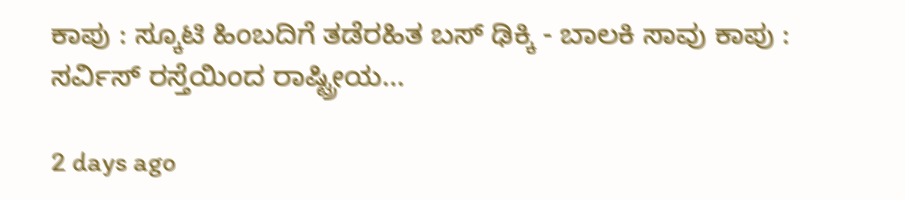ಕಾಪು : ಸ್ಕೂಟಿ ಹಿಂಬದಿಗೆ ತಡೆರಹಿತ ಬಸ್‌ ಢಿಕ್ಕಿ - ಬಾಲಕಿ ಸಾವು ಕಾಪು : ಸರ್ವಿಸ್‌ ರಸ್ತೆಯಿಂದ ರಾಷ್ಟ್ರೀಯ…

2 days ago